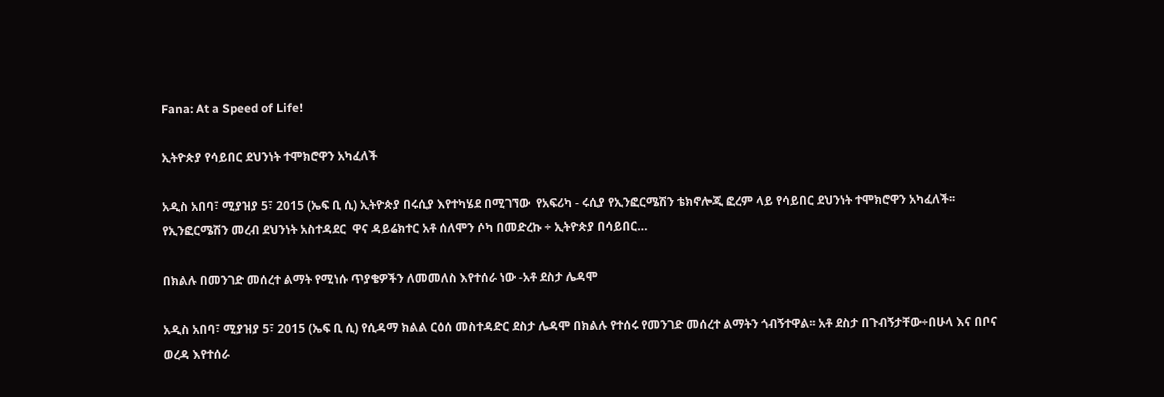Fana: At a Speed of Life!

ኢትዮጵያ የሳይበር ደህንነት ተሞክሮዋን አካፈለች

አዲስ አበባ፣ ሚያዝያ 5፣ 2015 (ኤፍ ቢ ሲ) ኢትዮጵያ በሩሲያ እየተካሄደ በሚገኘው  የአፍሪካ - ሩሲያ የኢንፎርሜሽን ቴክኖሎጂ ፎረም ላይ የሳይበር ደህንነት ተሞክሮዋን አካፈለች፡፡ የኢንፎርሜሽን መረብ ደህንነት አስተዳደር  ዋና ዳይሬክተር አቶ ሰለሞን ሶካ በመድረኩ ÷ ኢትዮጵያ በሳይበር…

በክልሉ በመንገድ መሰረተ ልማት የሚነሱ ጥያቄዎችን ለመመለስ እየተሰራ ነው -አቶ ደስታ ሌዳሞ

አዲስ አበባ፣ ሚያዝያ 5፣ 2015 (ኤፍ ቢ ሲ) የሲዳማ ክልል ርዕሰ መስተዳድር ደስታ ሌዳሞ በክልሉ የተሰሩ የመንገድ መሰረተ ልማትን ጎብኝተዋል፡፡ አቶ ደስታ በጉብኝታቸው÷በሁላ እና በቦና ወረዳ እየተሰራ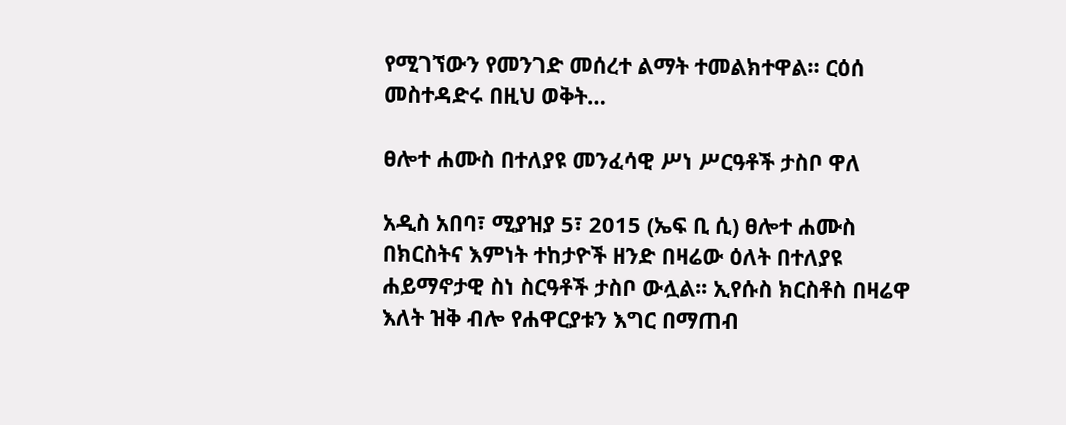የሚገኘውን የመንገድ መሰረተ ልማት ተመልክተዋል። ርዕሰ መስተዳድሩ በዚህ ወቅት…

ፀሎተ ሐሙስ በተለያዩ መንፈሳዊ ሥነ ሥርዓቶች ታስቦ ዋለ

አዲስ አበባ፣ ሚያዝያ 5፣ 2015 (ኤፍ ቢ ሲ) ፀሎተ ሐሙስ በክርስትና እምነት ተከታዮች ዘንድ በዛሬው ዕለት በተለያዩ ሐይማኖታዊ ስነ ስርዓቶች ታስቦ ውሏል፡፡ ኢየሱስ ክርስቶስ በዛሬዋ እለት ዝቅ ብሎ የሐዋርያቱን እግር በማጠብ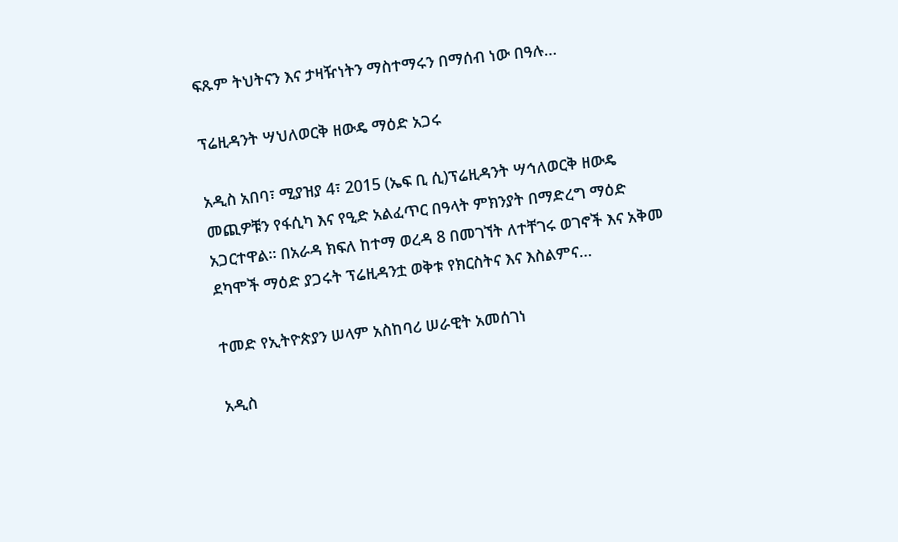ፍጹም ትህትናን እና ታዛዥነትን ማስተማሩን በማሰብ ነው በዓሉ…

ፕሬዚዳንት ሣህለወርቅ ዘውዴ ማዕድ አጋሩ

አዲስ አበባ፣ ሚያዝያ 4፣ 2015 (ኤፍ ቢ ሲ)ፕሬዚዳንት ሣኅለወርቅ ዘውዴ መጪዎቹን የፋሲካ እና የዒድ አልፈጥር በዓላት ምክንያት በማድረግ ማዕድ አጋርተዋል። በአራዳ ክፍለ ከተማ ወረዳ 8 በመገኘት ለተቸገሩ ወገኖች እና አቅመ ደካሞች ማዕድ ያጋሩት ፕሬዚዳንቷ ወቅቱ የክርስትና እና እስልምና…

ተመድ የኢትዮጵያን ሠላም አስከባሪ ሠራዊት አመሰገነ

አዲስ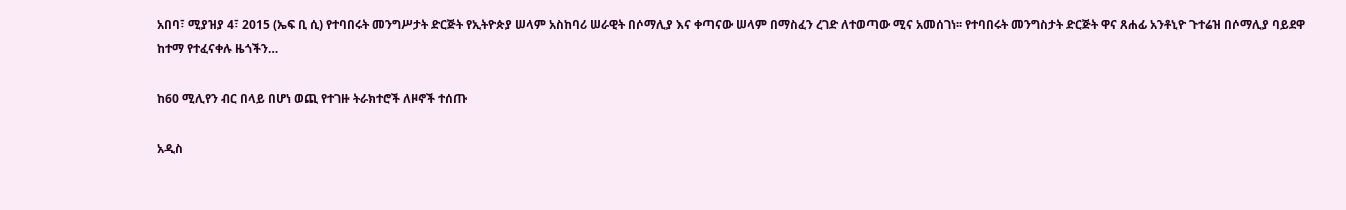አበባ፣ ሚያዝያ 4፣ 2015 (ኤፍ ቢ ሲ) የተባበሩት መንግሥታት ድርጅት የኢትዮጵያ ሠላም አስከባሪ ሠራዊት በሶማሊያ እና ቀጣናው ሠላም በማስፈን ረገድ ለተወጣው ሚና አመሰገነ፡፡ የተባበሩት መንግስታት ድርጅት ዋና ጸሐፊ አንቶኒዮ ጉተሬዝ በሶማሊያ ባይደዋ ከተማ የተፈናቀሉ ዜጎችን…

ከ60 ሚሊየን ብር በላይ በሆነ ወጪ የተገዙ ትራክተሮች ለዞኖች ተሰጡ

አዲስ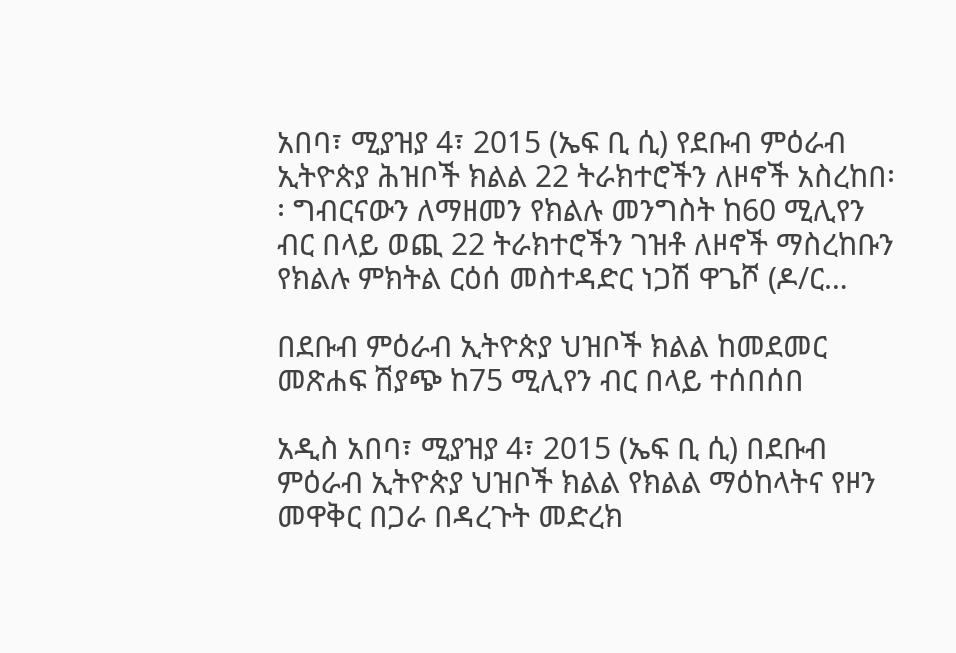አበባ፣ ሚያዝያ 4፣ 2015 (ኤፍ ቢ ሲ) የደቡብ ምዕራብ ኢትዮጵያ ሕዝቦች ክልል 22 ትራክተሮችን ለዞኖች አስረከበ፡፡ ግብርናውን ለማዘመን የክልሉ መንግስት ከ60 ሚሊየን ብር በላይ ወጪ 22 ትራክተሮችን ገዝቶ ለዞኖች ማስረከቡን የክልሉ ምክትል ርዕሰ መስተዳድር ነጋሽ ዋጌሾ (ዶ/ር…

በደቡብ ምዕራብ ኢትዮጵያ ህዝቦች ክልል ከመደመር መጽሐፍ ሽያጭ ከ75 ሚሊየን ብር በላይ ተሰበሰበ

አዲስ አበባ፣ ሚያዝያ 4፣ 2015 (ኤፍ ቢ ሲ) በደቡብ ምዕራብ ኢትዮጵያ ህዝቦች ክልል የክልል ማዕከላትና የዞን መዋቅር በጋራ በዳረጉት መድረክ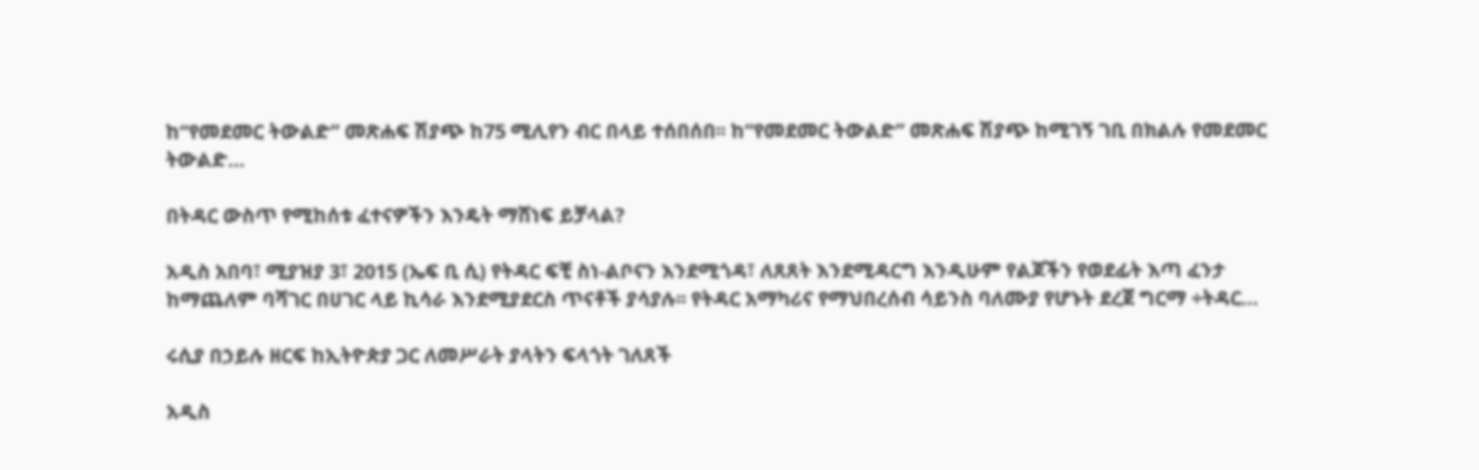ከ“የመደመር ትውልድ” መጽሐፍ ሽያጭ ከ75 ሚሊየን ብር በላይ ተሰበሰበ፡፡ ከ“የመደመር ትውልድ” መጽሐፍ ሽያጭ ከሚገኝ ገቢ በክልሉ የመደመር ትውልድ…

በትዳር ውስጥ የሚከሰቱ ፈተናዎችን እንዴት ማሸነፍ ይቻላል?

አዲስ አበባ፣ ሚያዝያ 3፣ 2015 (ኤፍ ቢ ሲ) የትዳር ፍቺ ስነ-ልቦናን እንደሚጎዳ፣ ለጸጸት እንደሚዳርግ እንዲሁም የልጆችን የወደፊት እጣ ፈንታ ከማጨለም ባሻገር በሀገር ላይ ኪሳራ እንደሚያደርስ ጥናቶች ያሳያሉ፡፡ የትዳር አማካሪና የማህበረሰብ ሳይንስ ባለሙያ የሆኑት ደረጀ ግርማ ÷ትዳር…

ሩሲያ በኃይሉ ዘርፍ ከኢትዮጵያ ጋር ለመሥራት ያላትን ፍላጎት ገለጸች

አዲስ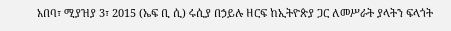አበባ፣ ሚያዝያ 3፣ 2015 (ኤፍ ቢ ሲ) ሩሲያ በኃይሉ ዘርፍ ከኢትዮጵያ ጋር ለመሥራት ያላትን ፍላጎት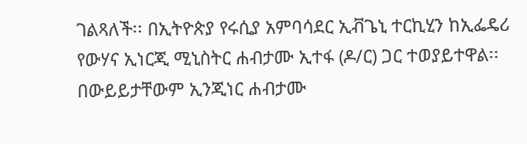ገልጻለች፡፡ በኢትዮጵያ የሩሲያ አምባሳደር ኢቭጌኒ ተርኪሂን ከኢፌዴሪ የውሃና ኢነርጂ ሚኒስትር ሐብታሙ ኢተፋ (ዶ/ር) ጋር ተወያይተዋል፡፡ በውይይታቸውም ኢንጂነር ሐብታሙ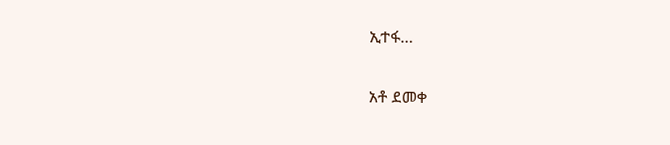ኢተፋ…

አቶ ደመቀ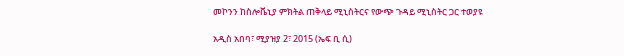መኮንን ከስሎቬኒያ ምክትል ጠቅላይ ሚኒስትርና የውጭ ጉዳይ ሚኒስትር ጋር ተወያዩ

አዲስ አበባ፣ ሚያዝያ 2፣ 2015 (ኤፍ ቢ ሲ)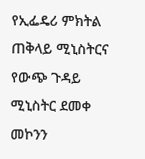የኢፌዴሪ ምክትል ጠቅላይ ሚኒስትርና የውጭ ጉዳይ ሚኒስትር ደመቀ መኮንን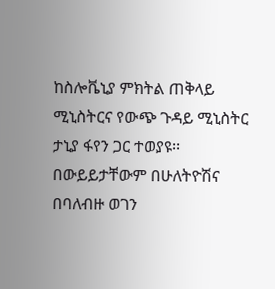ከስሎቬኒያ ምክትል ጠቅላይ ሚኒስትርና የውጭ ጉዳይ ሚኒስትር ታኒያ ፋየን ጋር ተወያዩ፡፡ በውይይታቸውም በሁለትዮሽና በባለብዙ ወገን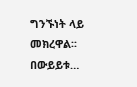ግንኙነት ላይ መክረዋል፡፡ በውይይቱ…